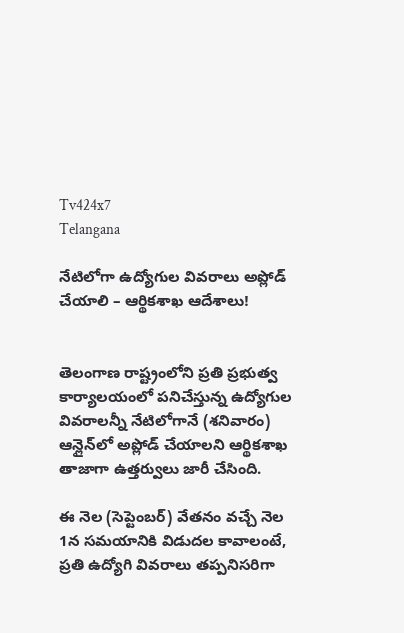Tv424x7
Telangana

నేటిలోగా ఉద్యోగుల వివరాలు అప్లోడ్ చేయాలి – ఆర్థికశాఖ ఆదేశాలు!


తెలంగాణ రాష్ట్రంలోని ప్రతి ప్రభుత్వ కార్యాలయంలో పనిచేస్తున్న ఉద్యోగుల వివరాలన్నీ నేటిలోగానే (శనివారం) ఆన్లైన్‌లో అప్లోడ్ చేయాలని ఆర్థికశాఖ తాజాగా ఉత్తర్వులు జారీ చేసింది.

ఈ నెల (సెప్టెంబర్‌) వేతనం వచ్చే నెల 1న సమయానికి విడుదల కావాలంటే, ప్రతి ఉద్యోగి వివరాలు తప్పనిసరిగా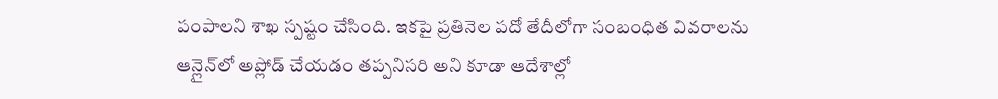పంపాలని శాఖ స్పష్టం చేసింది. ఇకపై ప్రతినెల పదో తేదీలోగా సంబంధిత వివరాలను ఆన్లైన్‌లో అప్లోడ్ చేయడం తప్పనిసరి అని కూడా ఆదేశాల్లో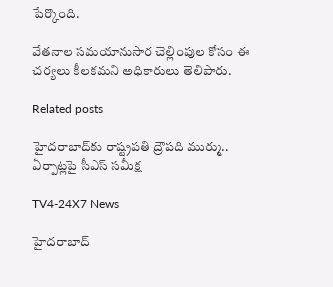పేర్కొంది.

వేతనాల సమయానుసార చెల్లింపుల కోసం ఈ చర్యలు కీలకమని అధికారులు తెలిపారు.

Related posts

హైదరాబాద్‌కు రాష్ట్రపతి ద్రౌపది ముర్ము.. ఏర్పాట్లపై సీఎస్‌ సమీక్ష

TV4-24X7 News

హైదరాబాద్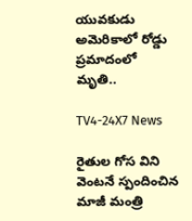యువకుడు అమెరికాలో రోడ్డు ప్రమాదంలో మృతి..

TV4-24X7 News

రైతుల గోస విని వెంటనే స్పందించిన మాజీ మంత్రి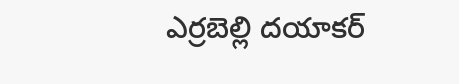ఎర్రబెల్లి దయాకర్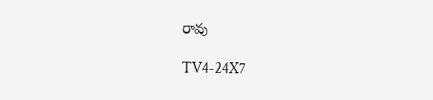రావు

TV4-24X7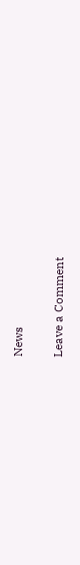News

Leave a Comment